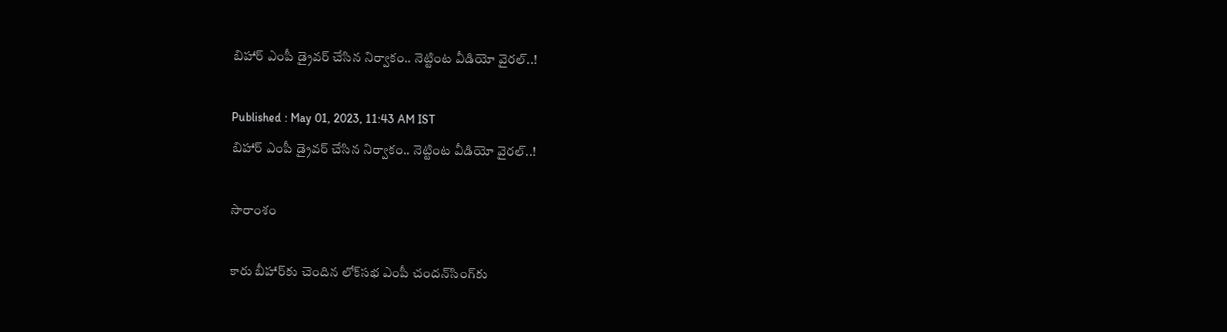బిహార్ ఎంపీ డ్రైవర్ చేసిన నిర్వాకం.. నెట్టింట వీడియో వైరల్..!

Published : May 01, 2023, 11:43 AM IST
బిహార్ ఎంపీ డ్రైవర్ చేసిన నిర్వాకం.. నెట్టింట వీడియో వైరల్..!

సారాంశం

కారు బీహార్‌కు చెందిన లోక్‌సభ ఎంపీ చందన్‌సింగ్‌కు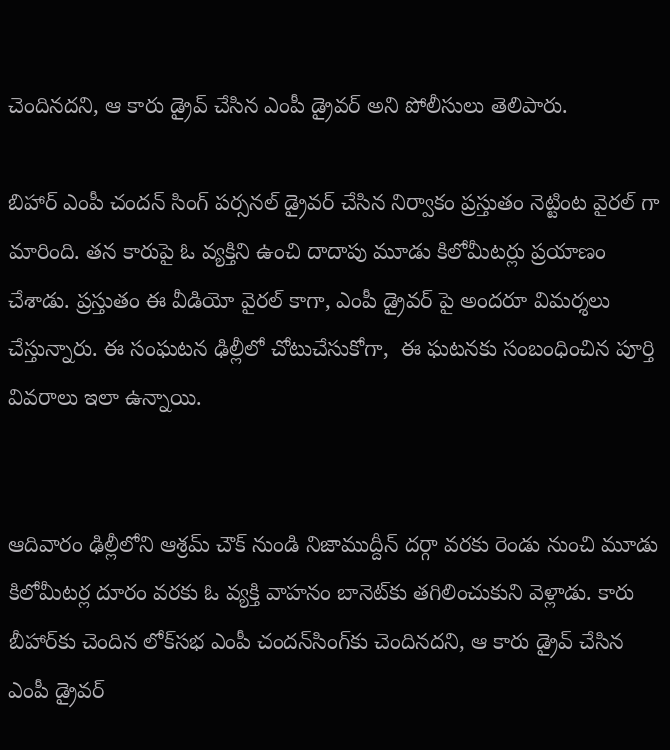చెందినదని, ఆ కారు డ్రైవ్ చేసిన ఎంపీ డ్రైవర్ అని పోలీసులు తెలిపారు.

బిహార్ ఎంపీ చందన్ సింగ్ పర్సనల్ డ్రైవర్ చేసిన నిర్వాకం ప్రస్తుతం నెట్టింట వైరల్ గా మారింది. తన కారుపై ఓ వ్యక్తిని ఉంచి దాదాపు మూడు కిలోమీటర్లు ప్రయాణం చేశాడు. ప్రస్తుతం ఈ వీడియో వైరల్ కాగా, ఎంపీ డ్రైవర్ పై అందరూ విమర్శలు చేస్తున్నారు. ఈ సంఘటన ఢిల్లీలో చోటుచేసుకోగా,  ఈ ఘటనకు సంబంధించిన పూర్తి వివరాలు ఇలా ఉన్నాయి.


ఆదివారం ఢిల్లీలోని ఆశ్రమ్ చౌక్ నుండి నిజాముద్దీన్ దర్గా వరకు రెండు నుంచి మూడు కిలోమీటర్ల దూరం వరకు ఓ వ్యక్తి వాహనం బానెట్‌కు తగిలించుకుని వెళ్లాడు. కారు బీహార్‌కు చెందిన లోక్‌సభ ఎంపీ చందన్‌సింగ్‌కు చెందినదని, ఆ కారు డ్రైవ్ చేసిన ఎంపీ డ్రైవర్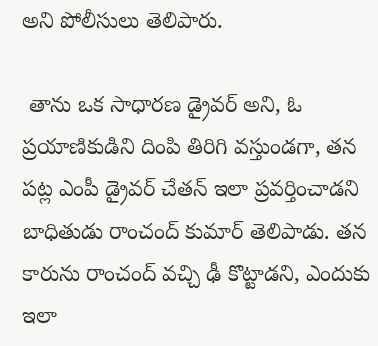అని పోలీసులు తెలిపారు.

 తాను ఒక సాధారణ డ్రైవర్ అని, ఓ ప్రయాణికుడిని దింపి తిరిగి వస్తుండగా, తన పట్ల ఎంపీ డ్రైవర్ చేతన్ ఇలా ప్రవర్తించాడని బాధితుడు రాంచంద్ కుమార్ తెలిపాడు. తన కారును రాంచంద్ వచ్చి ఢీ కొట్టాడని, ఎందుకు ఇలా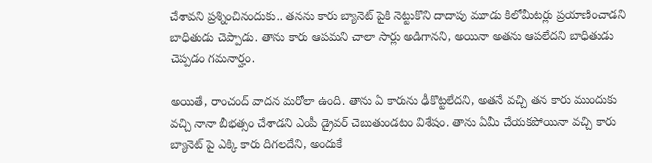చేశావని ప్రశ్నించినందుకు.. తనను కారు బ్యానెట్ పైకి నెట్టుకొని దాదాపు మూడు కిలోమీటర్లు ప్రయాణించాడని బాధితుడు చెప్పాడు. తాను కారు ఆపమని చాలా సార్లు అడిగానని, అయినా అతను ఆపలేదని బాధితుడు చెప్పడం గమనార్హం.

అయితే, రాంచంద్ వాదన మరోలా ఉంది. తాను ఏ కారును ఢీకొట్టలేదని, అతనే వచ్చి తన కారు ముందుకు వచ్చి నానా బీభత్సం చేశాడని ఎంపీ డ్రైవర్ చెబుతుండటం విశేషం. తాను ఏమీ చేయకపోయినా వచ్చి కారు బ్యానెట్ పై ఎక్కి కారు దిగలదేని, అందుకే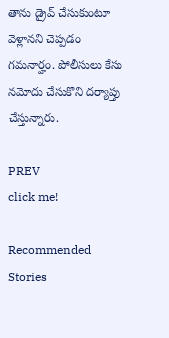తాను డ్రైవ్ చేసుకుంటూ వెళ్లానని చెప్పడం గమనార్హం. పోలీసులు కేసు నమోదు చేసుకొని దర్యాప్తు చేస్తున్నారు.

PREV
click me!

Recommended Stories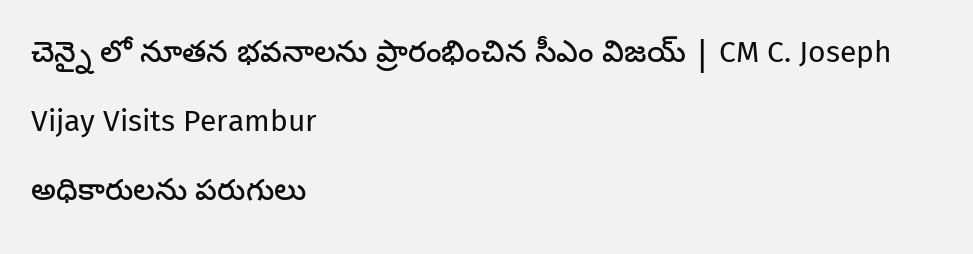చెన్నై లో నూతన భవనాలను ప్రారంభించిన సీఎం విజయ్ | CM C. Joseph Vijay Visits Perambur
అధికారులను పరుగులు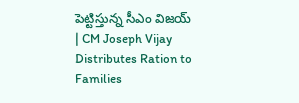పెట్టిస్తున్న సీఎం విజయ్ | CM Joseph Vijay Distributes Ration to Families